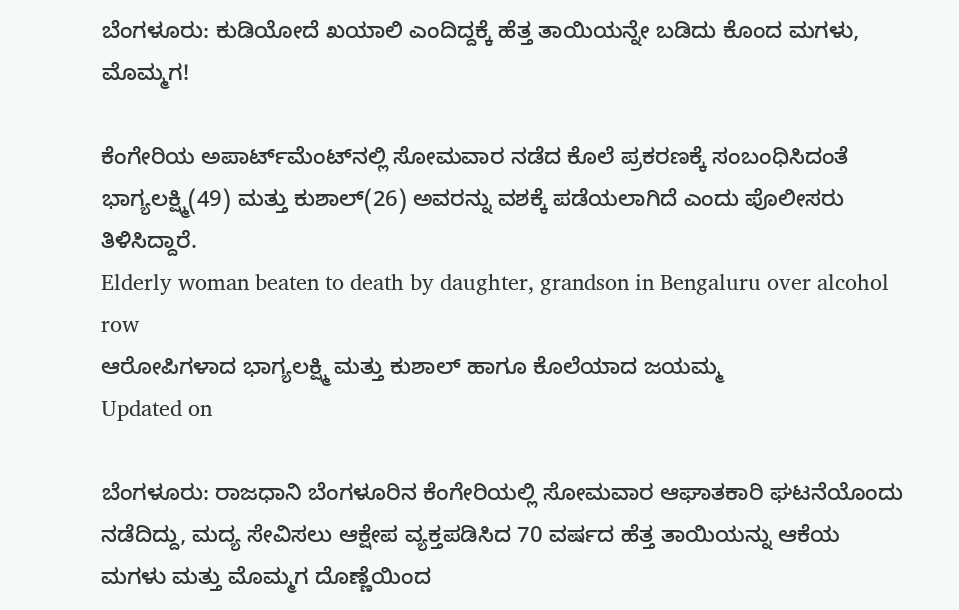ಬೆಂಗಳೂರು: ಕುಡಿಯೋದೆ ಖಯಾಲಿ ಎಂದಿದ್ದಕ್ಕೆ ಹೆತ್ತ ತಾಯಿಯನ್ನೇ ಬಡಿದು ಕೊಂದ ಮಗಳು, ಮೊಮ್ಮಗ!

ಕೆಂಗೇರಿಯ ಅಪಾರ್ಟ್‌ಮೆಂಟ್‌ನಲ್ಲಿ ಸೋಮವಾರ ನಡೆದ ಕೊಲೆ ಪ್ರಕರಣಕ್ಕೆ ಸಂಬಂಧಿಸಿದಂತೆ ಭಾಗ್ಯಲಕ್ಷ್ಮಿ(49) ಮತ್ತು ಕುಶಾಲ್(26) ಅವರನ್ನು ವಶಕ್ಕೆ ಪಡೆಯಲಾಗಿದೆ ಎಂದು ಪೊಲೀಸರು ತಿಳಿಸಿದ್ದಾರೆ.
Elderly woman beaten to death by daughter, grandson in Bengaluru over alcohol row
ಆರೋಪಿಗಳಾದ ಭಾಗ್ಯಲಕ್ಷ್ಮಿ ಮತ್ತು ಕುಶಾಲ್ ಹಾಗೂ ಕೊಲೆಯಾದ ಜಯಮ್ಮ
Updated on

ಬೆಂಗಳೂರು: ರಾಜಧಾನಿ ಬೆಂಗಳೂರಿನ ಕೆಂಗೇರಿಯಲ್ಲಿ ಸೋಮವಾರ ಆಘಾತಕಾರಿ ಘಟನೆಯೊಂದು ನಡೆದಿದ್ದು, ಮದ್ಯ ಸೇವಿಸಲು ಆಕ್ಷೇಪ ವ್ಯಕ್ತಪಡಿಸಿದ 70 ವರ್ಷದ ಹೆತ್ತ ತಾಯಿಯನ್ನು ಆಕೆಯ ಮಗಳು ಮತ್ತು ಮೊಮ್ಮಗ ದೊಣ್ಣೆಯಿಂದ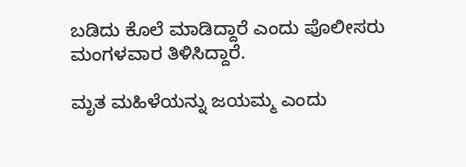ಬಡಿದು ಕೊಲೆ ಮಾಡಿದ್ದಾರೆ ಎಂದು ಪೊಲೀಸರು ಮಂಗಳವಾರ ತಿಳಿಸಿದ್ದಾರೆ.

ಮೃತ ಮಹಿಳೆಯನ್ನು ಜಯಮ್ಮ ಎಂದು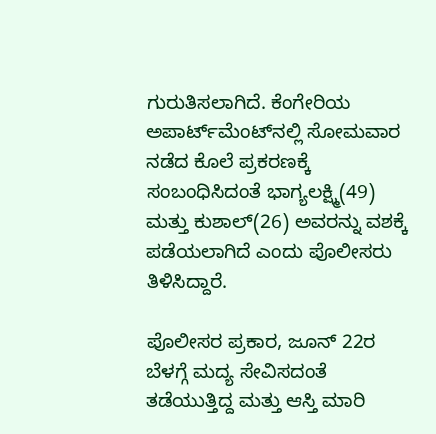ಗುರುತಿಸಲಾಗಿದೆ. ಕೆಂಗೇರಿಯ ಅಪಾರ್ಟ್‌ಮೆಂಟ್‌ನಲ್ಲಿ ಸೋಮವಾರ ನಡೆದ ಕೊಲೆ ಪ್ರಕರಣಕ್ಕೆ ಸಂಬಂಧಿಸಿದಂತೆ ಭಾಗ್ಯಲಕ್ಷ್ಮಿ(49) ಮತ್ತು ಕುಶಾಲ್(26) ಅವರನ್ನು ವಶಕ್ಕೆ ಪಡೆಯಲಾಗಿದೆ ಎಂದು ಪೊಲೀಸರು ತಿಳಿಸಿದ್ದಾರೆ.

ಪೊಲೀಸರ ಪ್ರಕಾರ, ಜೂನ್ 22ರ ಬೆಳಗ್ಗೆ ಮದ್ಯ ಸೇವಿಸದಂತೆ ತಡೆಯುತ್ತಿದ್ದ ಮತ್ತು ಆಸ್ತಿ ಮಾರಿ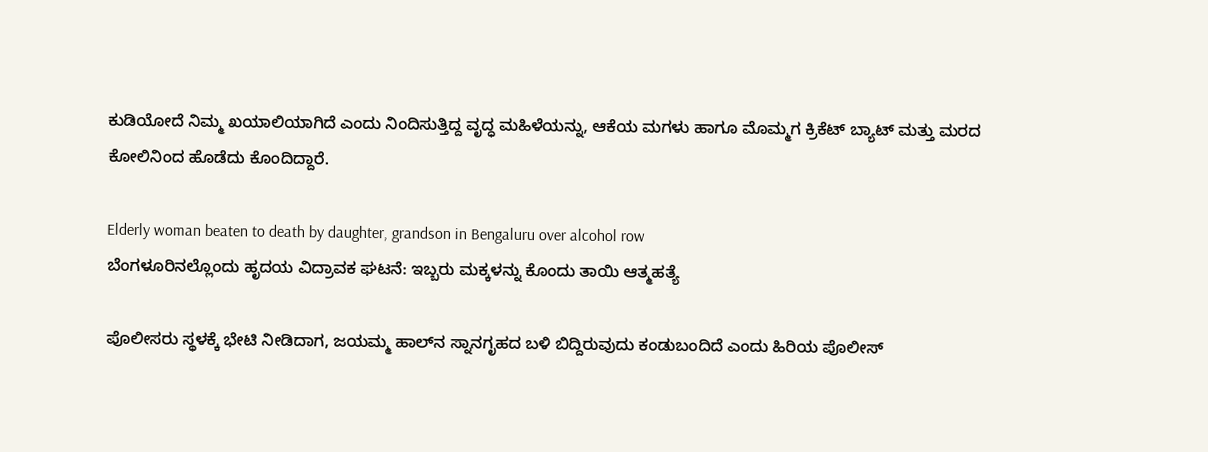ಕುಡಿಯೋದೆ ನಿಮ್ಮ ಖಯಾಲಿಯಾಗಿದೆ ಎಂದು ನಿಂದಿಸುತ್ತಿದ್ದ ವೃದ್ಧ ಮಹಿಳೆಯನ್ನು, ಆಕೆಯ ಮಗಳು ಹಾಗೂ ಮೊಮ್ಮಗ ಕ್ರಿಕೆಟ್ ಬ್ಯಾಟ್ ಮತ್ತು ಮರದ ಕೋಲಿನಿಂದ ಹೊಡೆದು ಕೊಂದಿದ್ದಾರೆ.

Elderly woman beaten to death by daughter, grandson in Bengaluru over alcohol row
ಬೆಂಗಳೂರಿನಲ್ಲೊಂದು ಹೃದಯ ವಿದ್ರಾವಕ ಘಟನೆ: ಇಬ್ಬರು ಮಕ್ಕಳನ್ನು ಕೊಂದು ತಾಯಿ ಆತ್ಮಹತ್ಯೆ

ಪೊಲೀಸರು ಸ್ಥಳಕ್ಕೆ ಭೇಟಿ ನೀಡಿದಾಗ, ಜಯಮ್ಮ ಹಾಲ್‌ನ ಸ್ನಾನಗೃಹದ ಬಳಿ ಬಿದ್ದಿರುವುದು ಕಂಡುಬಂದಿದೆ ಎಂದು ಹಿರಿಯ ಪೊಲೀಸ್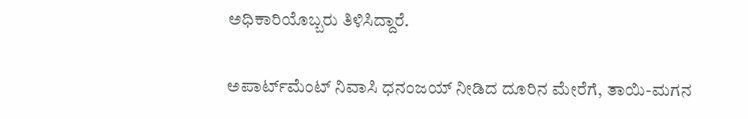ಅಧಿಕಾರಿಯೊಬ್ಬರು ತಿಳಿಸಿದ್ದಾರೆ.

ಅಪಾರ್ಟ್‌ಮೆಂಟ್ ನಿವಾಸಿ ಧನಂಜಯ್ ನೀಡಿದ ದೂರಿನ ಮೇರೆಗೆ, ತಾಯಿ-ಮಗನ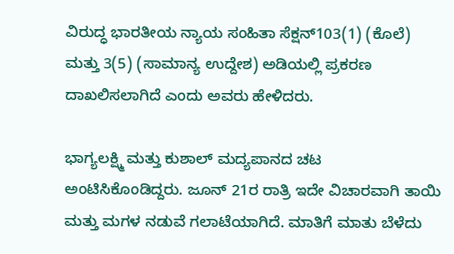ವಿರುದ್ಧ ಭಾರತೀಯ ನ್ಯಾಯ ಸಂಹಿತಾ ಸೆಕ್ಷನ್103(1) (ಕೊಲೆ) ಮತ್ತು 3(5) (ಸಾಮಾನ್ಯ ಉದ್ದೇಶ) ಅಡಿಯಲ್ಲಿ ಪ್ರಕರಣ ದಾಖಲಿಸಲಾಗಿದೆ ಎಂದು ಅವರು ಹೇಳಿದರು.

ಭಾಗ್ಯಲಕ್ಷ್ಮಿ ಮತ್ತು ಕುಶಾಲ್ ಮದ್ಯಪಾನದ ಚಟ ಅಂಟಿಸಿಕೊಂಡಿದ್ದರು. ಜೂನ್ 21ರ ರಾತ್ರಿ ಇದೇ ವಿಚಾರವಾಗಿ ತಾಯಿ ಮತ್ತು ಮಗಳ ನಡುವೆ ಗಲಾಟೆಯಾಗಿದೆ. ಮಾತಿಗೆ ಮಾತು ಬೆಳೆದು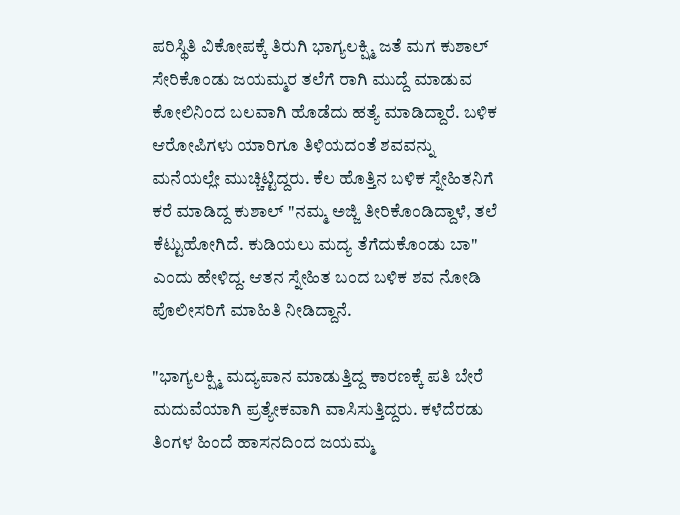ಪರಿಸ್ಥಿತಿ ವಿಕೋಪಕ್ಕೆ ತಿರುಗಿ ಭಾಗ್ಯಲಕ್ಷ್ಮಿ ಜತೆ ಮಗ ಕುಶಾಲ್ ಸೇರಿಕೊಂಡು ಜಯಮ್ಮರ ತಲೆಗೆ ರಾಗಿ ಮುದ್ದೆ ಮಾಡುವ ಕೋಲಿನಿಂದ ಬಲವಾಗಿ ಹೊಡೆದು ಹತ್ಯೆ ಮಾಡಿದ್ದಾರೆ. ಬಳಿಕ ಆರೋಪಿಗಳು ಯಾರಿಗೂ ತಿಳಿಯದಂತೆ ಶವವನ್ನು ಮನೆಯಲ್ಲೇ ಮುಚ್ಚಿಟ್ಟಿದ್ದರು. ಕೆಲ ಹೊತ್ತಿನ ಬಳಿಕ ಸ್ನೇಹಿತನಿಗೆ ಕರೆ ಮಾಡಿದ್ದ ಕುಶಾಲ್ "ನಮ್ಮ ಅಜ್ಜಿ ತೀರಿಕೊಂಡಿದ್ದಾಳೆ, ತಲೆ ಕೆಟ್ಟುಹೋಗಿದೆ. ಕುಡಿಯಲು ಮದ್ಯ ತೆಗೆದುಕೊಂಡು ಬಾ" ಎಂದು ಹೇಳಿದ್ದ. ಆತನ ಸ್ನೇಹಿತ ಬಂದ ಬಳಿಕ ಶವ ನೋಡಿ ಪೊಲೀಸರಿಗೆ ಮಾಹಿತಿ ನೀಡಿದ್ದಾನೆ.

"ಭಾಗ್ಯಲಕ್ಷ್ಮಿ ಮದ್ಯಪಾನ ಮಾಡುತ್ತಿದ್ದ ಕಾರಣಕ್ಕೆ ಪತಿ ಬೇರೆ ಮದುವೆಯಾಗಿ ಪ್ರತ್ಯೇಕವಾಗಿ ವಾಸಿಸುತ್ತಿದ್ದರು. ಕಳೆದೆರಡು ತಿಂಗಳ ಹಿಂದೆ ಹಾಸನದಿಂದ ಜಯಮ್ಮ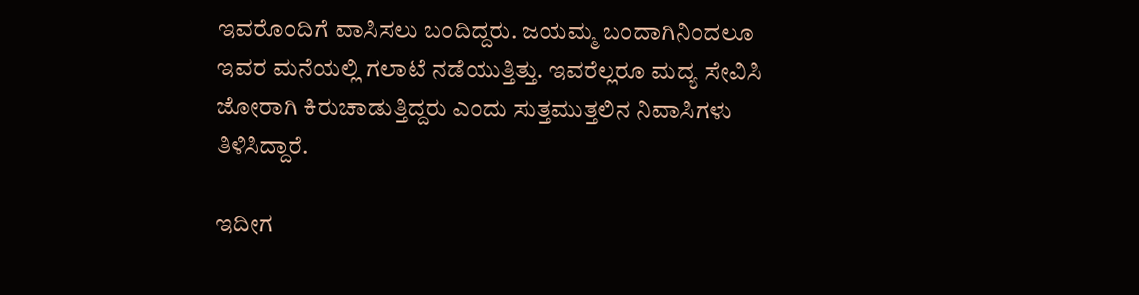ಇವರೊಂದಿಗೆ ವಾಸಿಸಲು ಬಂದಿದ್ದರು. ಜಯಮ್ಮ ಬಂದಾಗಿನಿಂದಲೂ ಇವರ ಮನೆಯಲ್ಲಿ ಗಲಾಟೆ ನಡೆಯುತ್ತಿತ್ತು. ಇವರೆಲ್ಲರೂ ಮದ್ಯ ಸೇವಿಸಿ ಜೋರಾಗಿ ಕಿರುಚಾಡುತ್ತಿದ್ದರು ಎಂದು ಸುತ್ತಮುತ್ತಲಿನ ನಿವಾಸಿಗಳು ತಿಳಿಸಿದ್ದಾರೆ.

ಇದೀಗ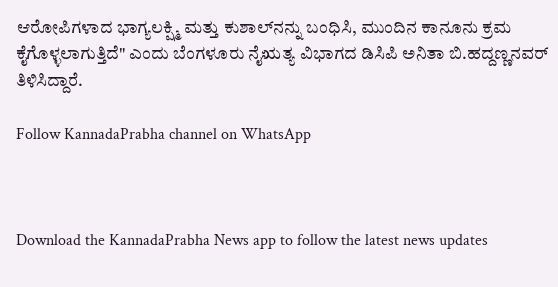ಆರೋಪಿಗಳಾದ ಭಾಗ್ಯಲಕ್ಷ್ಮಿ ಮತ್ತು ಕುಶಾಲ್‌ನನ್ನು ಬಂಧಿಸಿ, ಮುಂದಿನ ಕಾನೂನು ಕ್ರಮ ಕೈಗೊಳ್ಳಲಾಗುತ್ತಿದೆ" ಎಂದು ಬೆಂಗಳೂರು ನೈಋತ್ಯ ವಿಭಾಗದ ಡಿಸಿಪಿ ಅನಿತಾ ಬಿ.ಹದ್ದಣ್ಣನವರ್ ತಿಳಿಸಿದ್ದಾರೆ.

Follow KannadaPrabha channel on WhatsApp



Download the KannadaPrabha News app to follow the latest news updates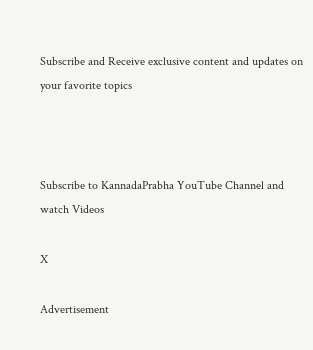Subscribe and Receive exclusive content and updates on your favorite topics



Subscribe to KannadaPrabha YouTube Channel and watch Videos

X

Advertisement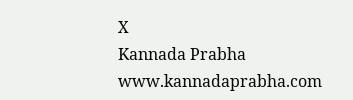X
Kannada Prabha
www.kannadaprabha.com